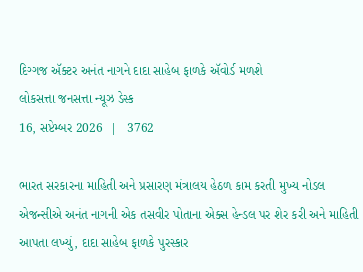દિગ્ગજ ઍક્ટર અનંત નાગને દાદા સાહેબ ફાળકે ઍવોર્ડ મળશે
લોકસત્તા જનસત્તા ન્યૂઝ ડેસ્ક
16, સપ્ટેમ્બર 2026  |   3762

ભારત સરકારના માહિતી અને પ્રસારણ મંત્રાલય હેઠળ કામ કરતી મુખ્ય નોડલ એજન્સીએ અનંત નાગની એક તસવીર પોતાના એક્સ હેન્ડલ પર શેર કરી અને માહિતી આપતા લખ્યું, દાદા સાહેબ ફાળકે પુરસ્કાર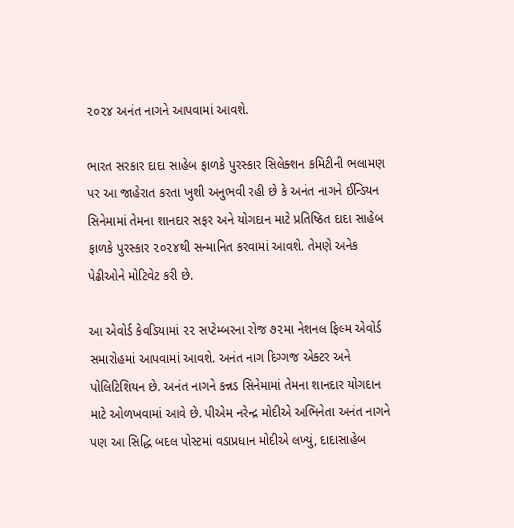૨૦૨૪ અનંત નાગને આપવામાં આવશે.

ભારત સરકાર દાદા સાહેબ ફાળકે પુરસ્કાર સિલેક્શન કમિટીની ભલામણ પર આ જાહેરાત કરતા ખુશી અનુભવી રહી છે કે અનંત નાગને ઈન્ડિયન સિનેમામાં તેમના શાનદાર સફર અને યોગદાન માટે પ્રતિષ્ઠિત દાદા સાહેબ ફાળકે પુરસ્કાર ૨૦૨૪થી સન્માનિત કરવામાં આવશે. તેમણે અનેક પેઢીઓને મોટિવેટ કરી છે.

આ એવોર્ડ કેવડિયામાં ૨૨ સપ્ટેમ્બરના રોજ ૭૨મા નેશનલ ફિલ્મ એવોર્ડ સમારોહમાં આપવામાં આવશે. અનંત નાગ દિગ્ગજ એક્ટર અને પોલિટિશિયન છે. અનંત નાગને કન્નડ સિનેમામાં તેમના શાનદાર યોગદાન માટે ઓળખવામાં આવે છે. પીએમ નરેન્દ્ર મોદીએ અભિનેતા અનંત નાગને પણ આ સિદ્ધિ બદલ પોસ્ટમાં વડાપ્રધાન મોદીએ લખ્યું, દાદાસાહેબ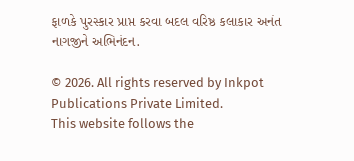ફાળકે પુરસ્કાર પ્રાપ્ત કરવા બદલ વરિષ્ઠ કલાકાર અનંત નાગજીને અભિનંદન.

© 2026. All rights reserved by Inkpot Publications Private Limited.
This website follows the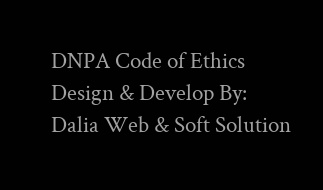DNPA Code of Ethics
Design & Develop By:
Dalia Web & Soft Solution